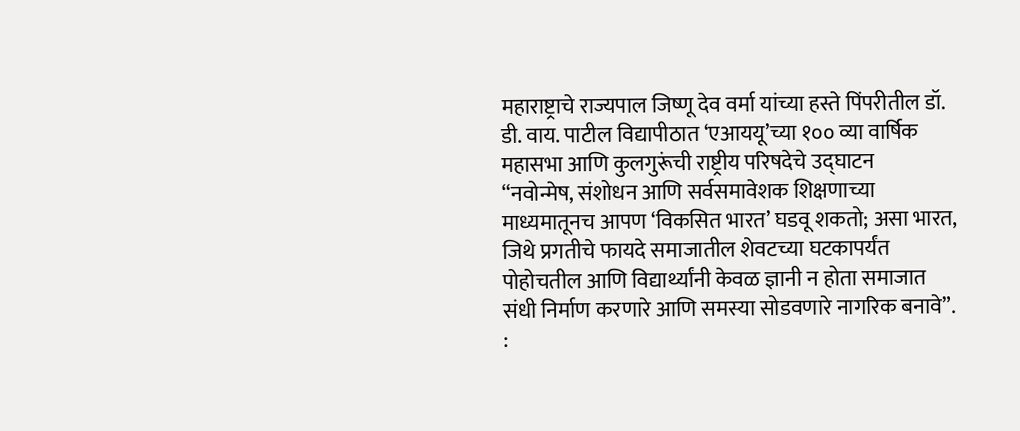महाराष्ट्राचे राज्यपाल जिष्णू देव वर्मा यांच्या हस्ते पिंपरीतील डॉ. डी. वाय. पाटील विद्यापीठात ‘एआययू’च्या १०० व्या वार्षिक महासभा आणि कुलगुरूंची राष्ट्रीय परिषदेचे उद्घाटन
“नवोन्मेष, संशोधन आणि सर्वसमावेशक शिक्षणाच्या माध्यमातूनच आपण ‘विकसित भारत’ घडवू शकतो; असा भारत, जिथे प्रगतीचे फायदे समाजातील शेवटच्या घटकापर्यंत पोहोचतील आणि विद्यार्थ्यांनी केवळ ज्ञानी न होता समाजात संधी निर्माण करणारे आणि समस्या सोडवणारे नागरिक बनावे”. :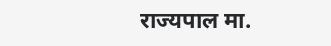राज्यपाल मा.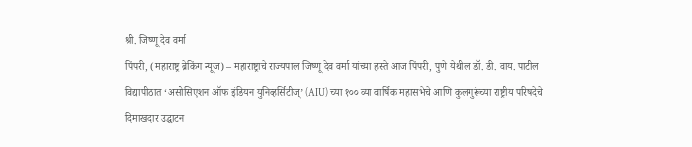श्री. जिष्णू देव वर्मा
पिंपरी, (महाराष्ट्र ब्रेकिंग न्यूज) – महाराष्ट्राचे राज्यपाल जिष्णू देव वर्मा यांच्या हस्ते आज पिंपरी, पुणे येथील डॉ. डी. वाय. पाटील विद्यापीठात ‘असोसिएशन ऑफ इंडियन युनिव्हर्सिटीज्’ (AIU) च्या १०० व्या वार्षिक महासभेचे आणि कुलगुरूंच्या राष्ट्रीय परिषदेचे दिमाखदार उद्घाटन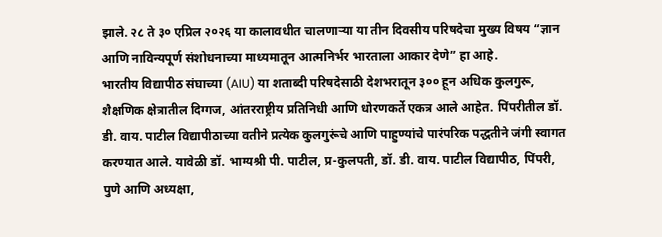झाले. २८ ते ३० एप्रिल २०२६ या कालावधीत चालणाऱ्या या तीन दिवसीय परिषदेचा मुख्य विषय “ज्ञान आणि नाविन्यपूर्ण संशोधनाच्या माध्यमातून आत्मनिर्भर भारताला आकार देणे” हा आहे.
भारतीय विद्यापीठ संघाच्या (AIU) या शताब्दी परिषदेसाठी देशभरातून ३०० हून अधिक कुलगुरू, शैक्षणिक क्षेत्रातील दिग्गज, आंतरराष्ट्रीय प्रतिनिधी आणि धोरणकर्ते एकत्र आले आहेत. पिंपरीतील डॉ. डी. वाय. पाटील विद्यापीठाच्या वतीने प्रत्येक कुलगुरूंचे आणि पाहुण्यांचे पारंपरिक पद्धतीने जंगी स्वागत करण्यात आले. यावेळी डॉ. भाग्यश्री पी. पाटील, प्र-कुलपती, डॉ. डी. वाय. पाटील विद्यापीठ, पिंपरी, पुणे आणि अध्यक्षा,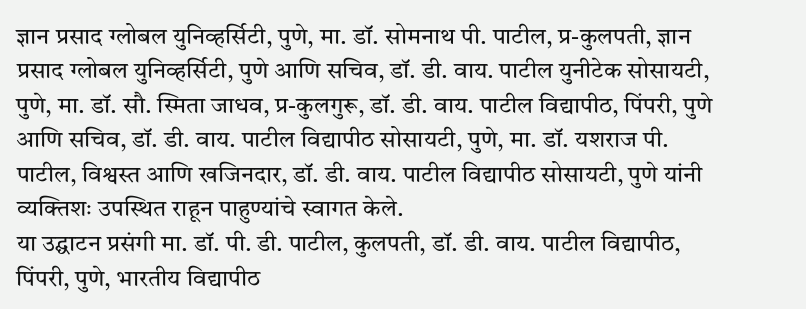ज्ञान प्रसाद ग्लोबल युनिव्हर्सिटी, पुणे, मा. डॉ. सोमनाथ पी. पाटील, प्र-कुलपती, ज्ञान प्रसाद ग्लोबल युनिव्हर्सिटी, पुणे आणि सचिव, डॉ. डी. वाय. पाटील युनीटेक सोसायटी, पुणे, मा. डॉ. सौ. स्मिता जाधव, प्र-कुलगुरू, डॉ. डी. वाय. पाटील विद्यापीठ, पिंपरी, पुणे आणि सचिव, डॉ. डी. वाय. पाटील विद्यापीठ सोसायटी, पुणे, मा. डॉ. यशराज पी. पाटील, विश्वस्त आणि खजिनदार, डॉ. डी. वाय. पाटील विद्यापीठ सोसायटी, पुणे यांनी व्यक्तिशः उपस्थित राहून पाहुण्यांचे स्वागत केले.
या उद्घाटन प्रसंगी मा. डॉ. पी. डी. पाटील, कुलपती, डॉ. डी. वाय. पाटील विद्यापीठ, पिंपरी, पुणे, भारतीय विद्यापीठ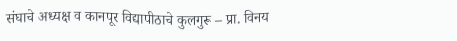संघाचे अध्यक्ष व कानपूर विद्यापीठाचे कुलगुरू – प्रा. विनय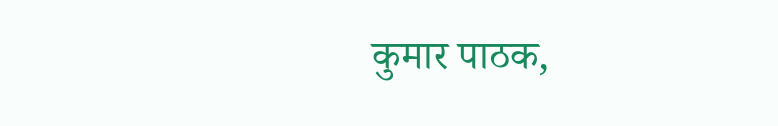कुमार पाठक,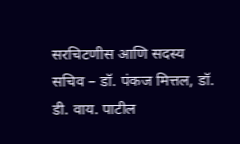सरचिटणीस आणि सदस्य सचिव – डॉ. पंकज मित्तल, डॉ. डी. वाय. पाटील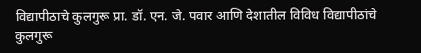विद्यापीठाचे कुलगुरू प्रा. डॉ. एन. जे. पवार आणि देशातील विविध विद्यापीठांचे कुलगुरू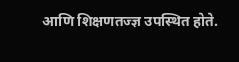आणि शिक्षणतज्ज्ञ उपस्थित होते.